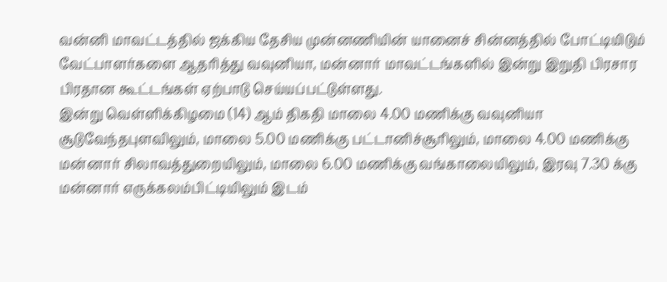வன்னி மாவட்டத்தில் ஜக்கிய தேசிய முன்னணியின் யானைச் சின்னத்தில் போட்டியிடும் வேட்பாளர்களை ஆதரித்து வவுனியா, மன்னார் மாவட்டங்களில் இன்று இறுதி பிரசார பிரதான கூட்டங்கள் ஏற்பாடு செய்யப்பட்டுள்ளது.
இன்று வெள்ளிக்கிழமை (14) ஆம் திகதி மாலை 4.00 மணிக்கு வவுனியா சூடுவேந்தபுளவிலும், மாலை 5.00 மணிக்கு பட்டானிச்சூரிலும், மாலை 4.00 மணிக்கு மன்னார் சிலாவத்துறையிலும், மாலை 6.00 மணிக்கு வங்காலையிலும், இரவு 7.30 க்கு மன்னார் எருக்கலம்பிட்டியிலும் இடம்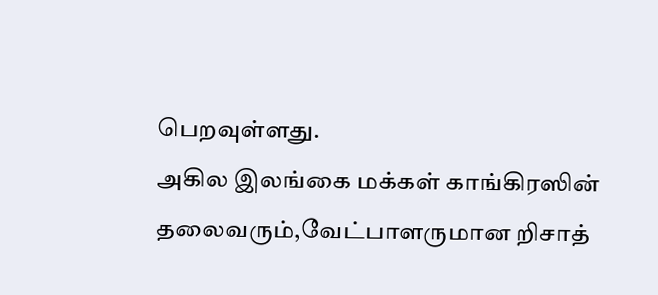பெறவுள்ளது.
அகில இலங்கை மக்கள் காங்கிரஸின் தலைவரும்,வேட்பாளருமான றிசாத்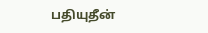பதியுதீன்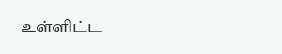உள்ளிட்ட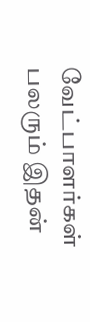வேட்பாளர்கள் பலரும் இதன்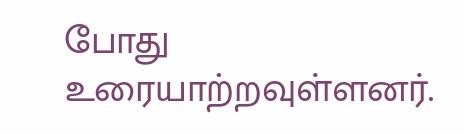போது உரையாற்றவுள்ளனர்.